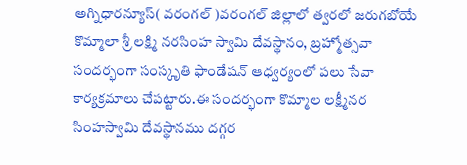అగ్నిధారన్యూస్( వరంగల్ )వరంగల్ జిల్లాలో త్వరలో జరుగబోయే కొమ్మాలా శ్రీ లక్ష్మి నరసింహ స్వామి దేవస్థానం, బ్రహ్మోత్సవా సందర్భంగా సంస్కృతి ఫాండేషన్ ఆధ్వర్యంలో పలు సేవా కార్యక్రమాలు చేపట్టారు.ఈ సందర్భంగా కొమ్మాల లక్ష్మీనర సింహస్వామి దేవస్థానము దగ్గర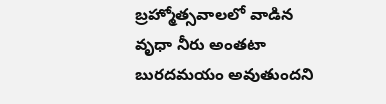బ్రహ్మోత్సవాలలో వాడిన వృధా నీరు అంతటా బురదమయం అవుతుందని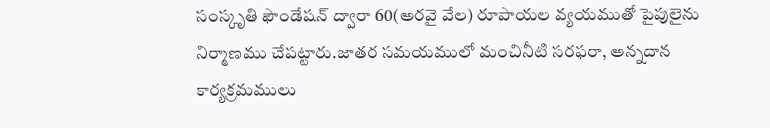సంస్కృతి ఫౌండేషన్ ద్వారా 60(అరవై వేల) రూపాయల వ్యయముతో పైపులైను నిర్మాణము చేపట్టారు.జాతర సమయములో మంచినీటి సరఫరా, అన్నదాన కార్యక్రమములు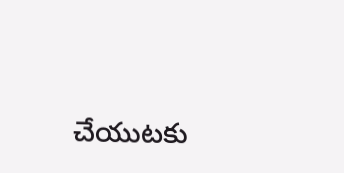చేయుటకు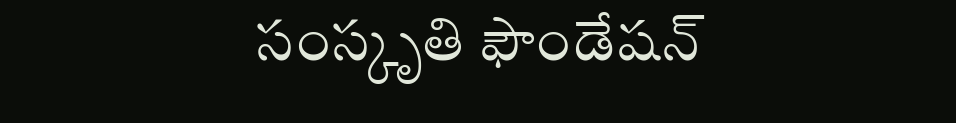సంస్కృతి ఫౌండేషన్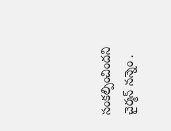సంకల్పించిందని చైర్మన్ నన్నెం .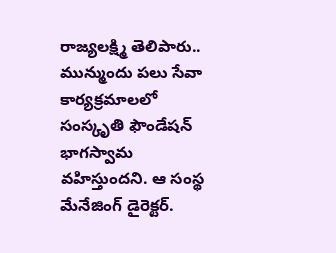రాజ్యలక్ష్మి తెలిపారు.. మున్ముందు పలు సేవా కార్యక్రమాలలో సంస్కృతి ఫౌండేషన్ భాగస్వామ వహిస్తుందని. ఆ సంస్థ మేనేజింగ్ డైరెక్టర్.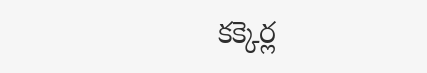కక్కెర్ల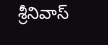శ్రీనివాస్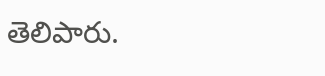తెలిపారు.